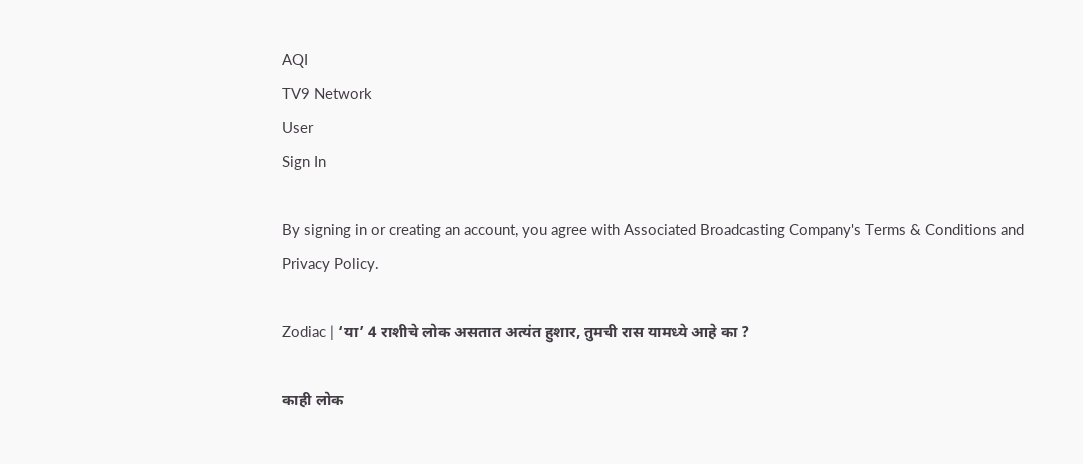AQI
TV9 Network
User
Sign In

By signing in or creating an account, you agree with Associated Broadcasting Company's Terms & Conditions and Privacy Policy.

Zodiac | ‘या’ 4 राशीचे लोक असतात अत्यंत हुशार, तुमची रास यामध्ये आहे का ?

काही लोक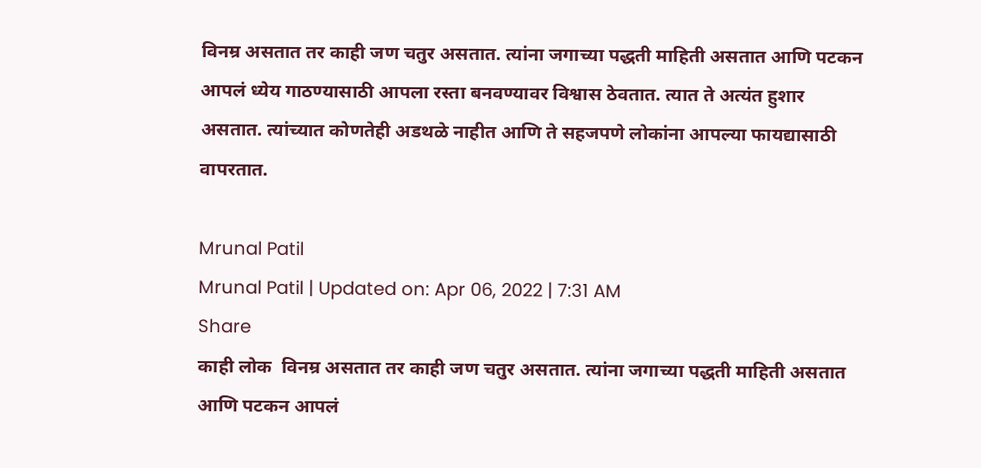विनम्र असतात तर काही जण चतुर असतात. त्यांना जगाच्या पद्धती माहिती असतात आणि पटकन आपलं ध्येय गाठण्यासाठी आपला रस्ता बनवण्यावर विश्वास ठेवतात. त्यात ते अत्यंत हुशार असतात. त्यांच्यात कोणतेही अडथळे नाहीत आणि ते सहजपणे लोकांना आपल्या फायद्यासाठी वापरतात.

Mrunal Patil
Mrunal Patil | Updated on: Apr 06, 2022 | 7:31 AM
Share
काही लोक  विनम्र असतात तर काही जण चतुर असतात. त्यांना जगाच्या पद्धती माहिती असतात आणि पटकन आपलं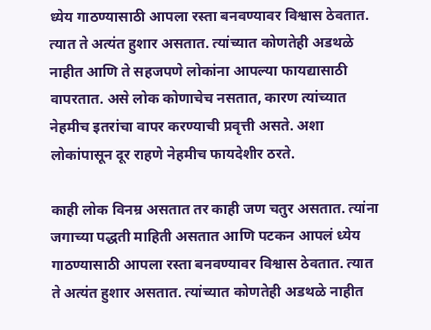ध्येय गाठण्यासाठी आपला रस्ता बनवण्यावर विश्वास ठेवतात. त्यात ते अत्यंत हुशार असतात. त्यांच्यात कोणतेही अडथळे नाहीत आणि ते सहजपणे लोकांना आपल्या फायद्यासाठी वापरतात. असे लोक कोणाचेच नसतात, कारण त्यांच्यात नेहमीच इतरांचा वापर करण्याची प्रवृत्ती असते. अशा लोकांपासून दूर राहणे नेहमीच फायदेशीर ठरते.

काही लोक विनम्र असतात तर काही जण चतुर असतात. त्यांना जगाच्या पद्धती माहिती असतात आणि पटकन आपलं ध्येय गाठण्यासाठी आपला रस्ता बनवण्यावर विश्वास ठेवतात. त्यात ते अत्यंत हुशार असतात. त्यांच्यात कोणतेही अडथळे नाहीत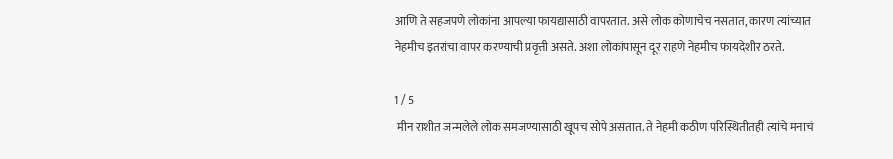आणि ते सहजपणे लोकांना आपल्या फायद्यासाठी वापरतात. असे लोक कोणाचेच नसतात, कारण त्यांच्यात नेहमीच इतरांचा वापर करण्याची प्रवृत्ती असते. अशा लोकांपासून दूर राहणे नेहमीच फायदेशीर ठरते.

1 / 5
 मीन राशीत जन्मलेले लोक समजण्यासाठी खूपच सोपे असतात. ते नेहमी कठीण परिस्थितीतही त्यांचे मनाचं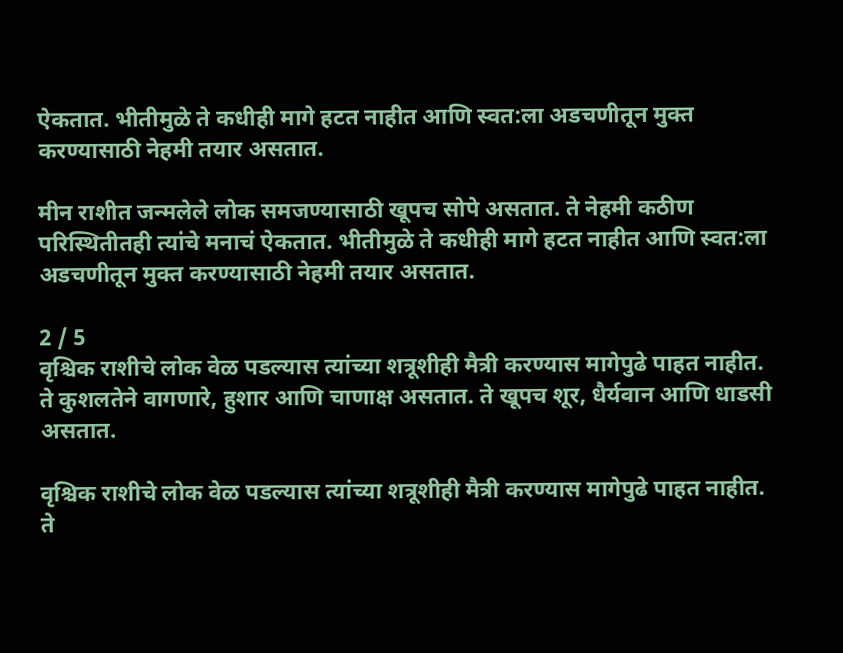ऐकतात. भीतीमुळे ते कधीही मागे हटत नाहीत आणि स्वत:ला अडचणीतून मुक्त करण्यासाठी नेहमी तयार असतात.

मीन राशीत जन्मलेले लोक समजण्यासाठी खूपच सोपे असतात. ते नेहमी कठीण परिस्थितीतही त्यांचे मनाचं ऐकतात. भीतीमुळे ते कधीही मागे हटत नाहीत आणि स्वत:ला अडचणीतून मुक्त करण्यासाठी नेहमी तयार असतात.

2 / 5
वृश्चिक राशीचे लोक वेळ पडल्यास त्यांच्या शत्रूशीही मैत्री करण्यास मागेपुढे पाहत नाहीत. ते कुशलतेने वागणारे, हुशार आणि चाणाक्ष असतात. ते खूपच शूर, धैर्यवान आणि धाडसी असतात.

वृश्चिक राशीचे लोक वेळ पडल्यास त्यांच्या शत्रूशीही मैत्री करण्यास मागेपुढे पाहत नाहीत. ते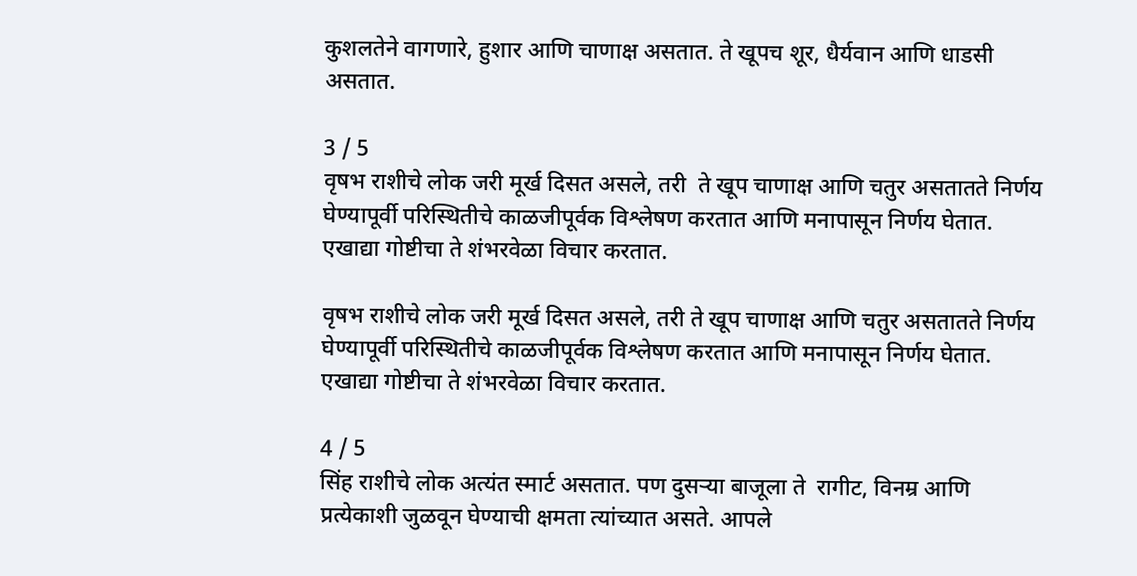कुशलतेने वागणारे, हुशार आणि चाणाक्ष असतात. ते खूपच शूर, धैर्यवान आणि धाडसी असतात.

3 / 5
वृषभ राशीचे लोक जरी मूर्ख दिसत असले, तरी  ते खूप चाणाक्ष आणि चतुर असतातते निर्णय घेण्यापूर्वी परिस्थितीचे काळजीपूर्वक विश्लेषण करतात आणि मनापासून निर्णय घेतात. एखाद्या गोष्टीचा ते शंभरवेळा विचार करतात.

वृषभ राशीचे लोक जरी मूर्ख दिसत असले, तरी ते खूप चाणाक्ष आणि चतुर असतातते निर्णय घेण्यापूर्वी परिस्थितीचे काळजीपूर्वक विश्लेषण करतात आणि मनापासून निर्णय घेतात. एखाद्या गोष्टीचा ते शंभरवेळा विचार करतात.

4 / 5
सिंह राशीचे लोक अत्यंत स्मार्ट असतात. पण दुसऱ्या बाजूला ते  रागीट, विनम्र आणि प्रत्येकाशी जुळवून घेण्याची क्षमता त्यांच्यात असते. आपले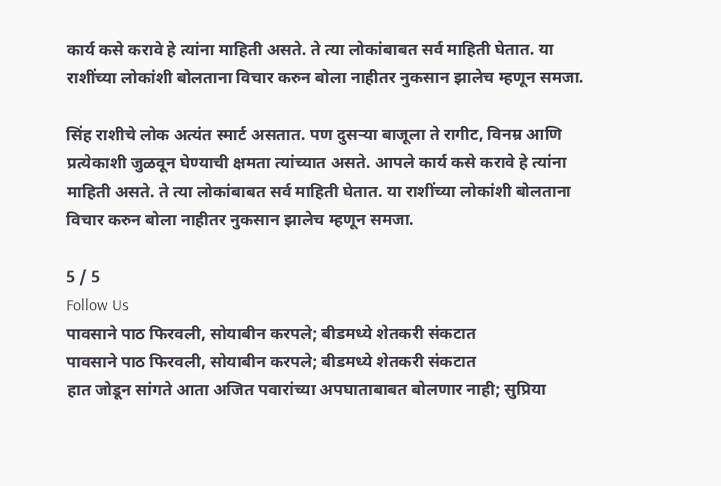कार्य कसे करावे हे त्यांना माहिती असते. ते त्या लोकांबाबत सर्व माहिती घेतात. या राशींच्या लोकांशी बोलताना विचार करुन बोला नाहीतर नुकसान झालेच म्हणून समजा.

सिंह राशीचे लोक अत्यंत स्मार्ट असतात. पण दुसऱ्या बाजूला ते रागीट, विनम्र आणि प्रत्येकाशी जुळवून घेण्याची क्षमता त्यांच्यात असते. आपले कार्य कसे करावे हे त्यांना माहिती असते. ते त्या लोकांबाबत सर्व माहिती घेतात. या राशींच्या लोकांशी बोलताना विचार करुन बोला नाहीतर नुकसान झालेच म्हणून समजा.

5 / 5
Follow Us
पावसाने पाठ फिरवली, सोयाबीन करपले; बीडमध्ये शेतकरी संकटात
पावसाने पाठ फिरवली, सोयाबीन करपले; बीडमध्ये शेतकरी संकटात
हात जोडून सांगते आता अजित पवारांच्या अपघाताबाबत बोलणार नाही; सुप्रिया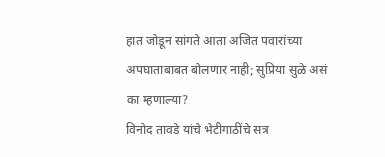हात जोडून सांगते आता अजित पवारांच्या अपघाताबाबत बोलणार नाही; सुप्रिया सुळे असं का म्हणाल्या?
विनोद तावडे यांचे भेटीगाठींचे सत्र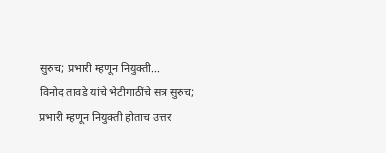सुरुच; प्रभारी म्हणून नियुक्ती...
विनोद तावडे यांचे भेटीगाठींचे सत्र सुरुच; प्रभारी म्हणून नियुक्ती होताच उत्तर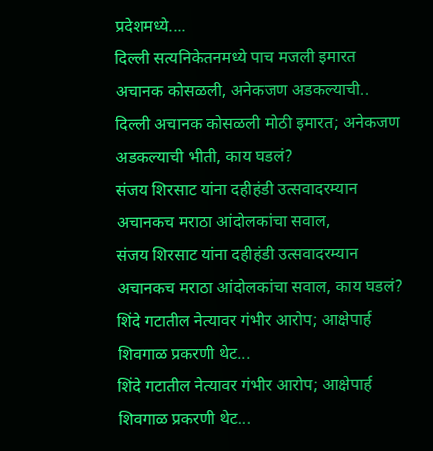प्रदेशमध्ये....
दिल्ली सत्यनिकेतनमध्ये पाच मजली इमारत अचानक कोसळली, अनेकजण अडकल्याची..
दिल्ली अचानक कोसळली मोठी इमारत; अनेकजण अडकल्याची भीती, काय घडलं?
संजय शिरसाट यांना दहीहंडी उत्सवादरम्यान अचानकच मराठा आंदोलकांचा सवाल,
संजय शिरसाट यांना दहीहंडी उत्सवादरम्यान अचानकच मराठा आंदोलकांचा सवाल, काय घडलं?
शिंदे गटातील नेत्यावर गंभीर आरोप; आक्षेपार्ह शिवगाळ प्रकरणी थेट...
शिंदे गटातील नेत्यावर गंभीर आरोप; आक्षेपार्ह शिवगाळ प्रकरणी थेट...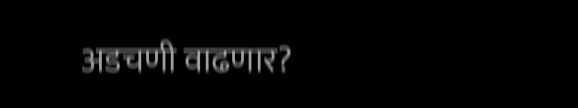अडचणी वाढणार?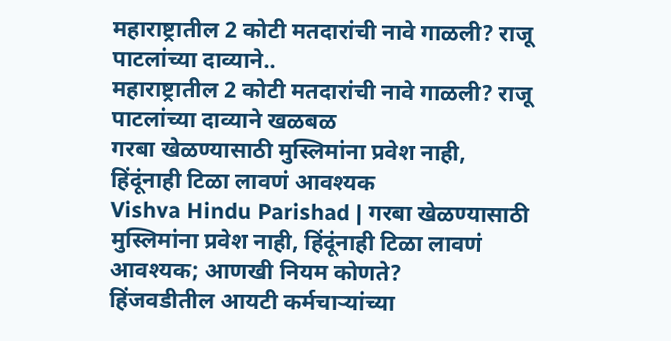महाराष्ट्रातील 2 कोटी मतदारांची नावे गाळली? राजू पाटलांच्या दाव्याने..
महाराष्ट्रातील 2 कोटी मतदारांची नावे गाळली? राजू पाटलांच्या दाव्याने खळबळ
गरबा खेळण्यासाठी मुस्लिमांना प्रवेश नाही, हिंदूंनाही टिळा लावणं आवश्यक
Vishva Hindu Parishad | गरबा खेळण्यासाठी मुस्लिमांना प्रवेश नाही, हिंदूंनाही टिळा लावणं आवश्यक; आणखी नियम कोणते?
हिंजवडीतील आयटी कर्मचाऱ्यांच्या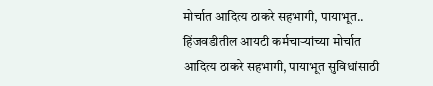मोर्चात आदित्य ठाकरे सहभागी, पायाभूत..
हिंजवडीतील आयटी कर्मचाऱ्यांच्या मोर्चात आदित्य ठाकरे सहभागी, पायाभूत सुविधांसाठी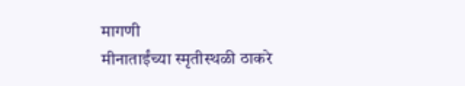मागणी
मीनाताईंच्या स्मृतीस्थळी ठाकरे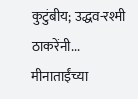कुटुंबीय; उद्धव-रश्मी ठाकरेंनी...
मीनाताईंच्या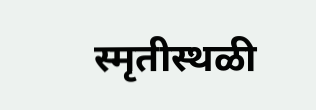स्मृतीस्थळी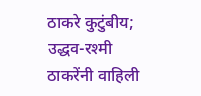ठाकरे कुटुंबीय; उद्धव-रश्मी ठाकरेंनी वाहिली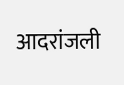आदरांजली